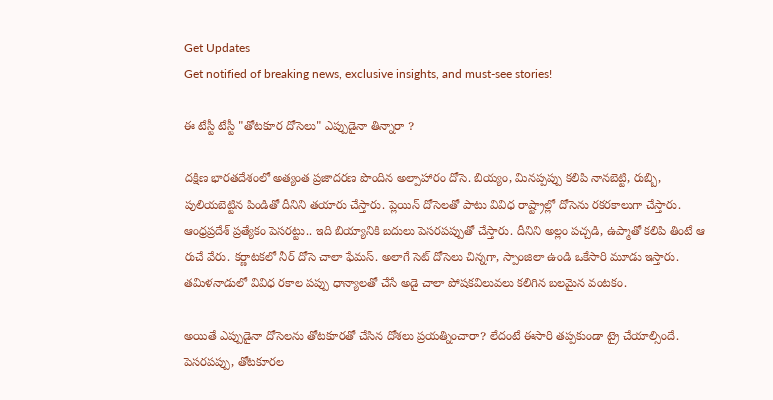Get Updates
Get notified of breaking news, exclusive insights, and must-see stories!

ఈ టేస్టీ టేస్టీ "తోటకూర దోసెలు" ఎప్పుడైనా తిన్నారా ?

దక్షిణ భారతదేశంలో అత్యంత ప్రజాదరణ పొందిన అల్పాహారం దోసె. బియ్యం, మినప్పప్పు కలిపి నానబెట్టి, రుబ్బి, పులియబెట్టిన పిండితో దీనిని తయారు చేస్తారు. ప్లెయిన్ దోసెలతో పాటు వివిధ రాష్ట్రాల్లో దోసెను రకరకాలుగా చేస్తారు. ఆంధ్రప్రదేశ్ ప్రత్యేకం పెసరట్టు.. ఇది బియ్యానికి బదులు పెసరపప్పుతో చేస్తారు. దీనిని అల్లం పచ్చడి, ఉప్మాతో కలిపి తింటే ఆ రుచే వేరు. కర్ణాటకలో నీర్ దోసె చాలా ఫేమస్. అలాగే సెట్ దోసెలు చిన్నగా, స్పాంజిలా ఉండి ఒకేసారి మూడు ఇస్తారు. తమిళనాడులో వివిధ రకాల పప్పు ధాన్యాలతో చేసే అడై చాలా పోషకవిలువలు కలిగిన బలమైన వంటకం.

అయితే ఎప్పుడైనా దోసెలను తోటకూరతో చేసిన దోశలు ప్రయత్నించారా? లేదంటే ఈసారి తప్పకుండా ట్రై చేయాల్సిందే. పెసరపప్పు, తోటకూరల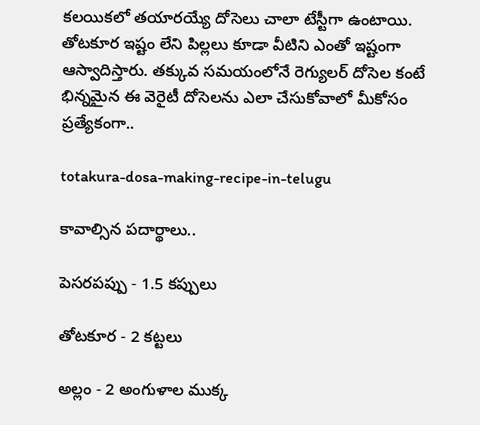కలయికలో తయారయ్యే దోసెలు చాలా టేస్టీగా ఉంటాయి. తోటకూర ఇష్టం లేని పిల్లలు కూడా వీటిని ఎంతో ఇష్టంగా ఆస్వాదిస్తారు. తక్కువ సమయంలోనే రెగ్యులర్ దోసెల కంటే భిన్నమైన ఈ వెరైటీ దోసెలను ఎలా చేసుకోవాలో మీకోసం ప్రత్యేకంగా..

totakura-dosa-making-recipe-in-telugu

కావాల్సిన పదార్థాలు..

పెసరపప్పు - 1.5 కప్పులు

తోటకూర - 2 కట్టలు

అల్లం - 2 అంగుళాల ముక్క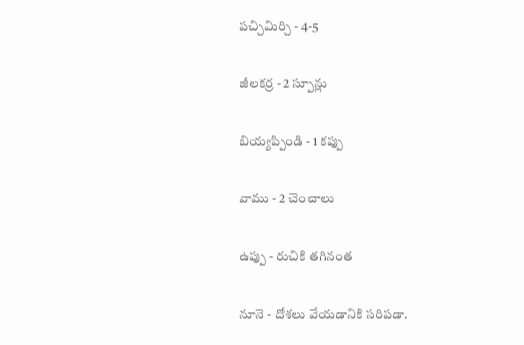పచ్చిమిర్చి - 4-5

జీలకర్ర - 2 స్పూన్లు

బియ్యప్పిండి - 1 కప్పు

వాము - 2 చెంచాలు

ఉప్పు - రుచికి తగినంత

నూనె - దోశలు వేయడానికి సరిపడా.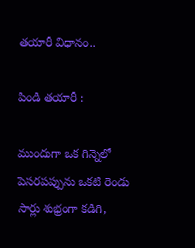తయారీ విధానం..

పిండి తయారీ :

ముందుగా ఒక గిన్నెలో పెసరపప్పును ఒకటి రెండు సార్లు శుభ్రంగా కడిగి,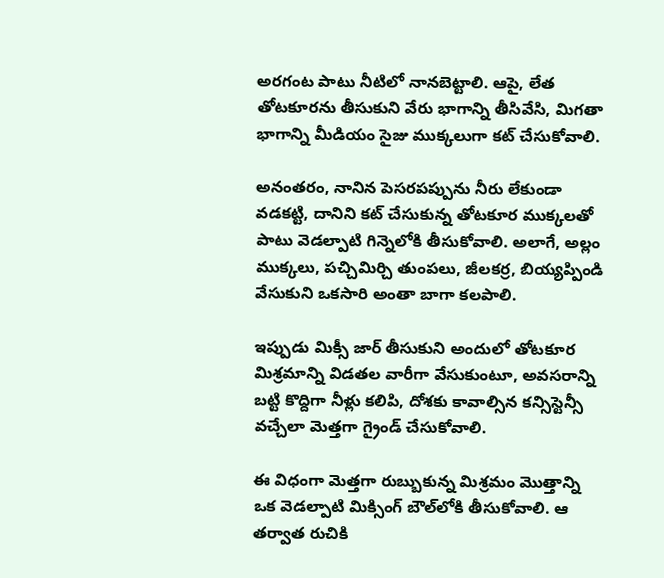అరగంట పాటు నీటిలో నానబెట్టాలి. ఆపై, లేత తోటకూరను తీసుకుని వేరు భాగాన్ని తీసివేసి, మిగతా భాగాన్ని మీడియం సైజు ముక్కలుగా కట్ చేసుకోవాలి.

అనంతరం, నానిన పెసరపప్పును నీరు లేకుండా వడకట్టి, దానిని కట్ చేసుకున్న తోటకూర ముక్కలతో పాటు వెడల్పాటి గిన్నెలోకి తీసుకోవాలి. అలాగే, అల్లం ముక్కలు, పచ్చిమిర్చి తుంపలు, జీలకర్ర, బియ్యప్పిండి వేసుకుని ఒకసారి అంతా బాగా కలపాలి.

ఇప్పుడు మిక్సీ జార్ తీసుకుని అందులో తోటకూర మిశ్రమాన్ని విడతల వారీగా వేసుకుంటూ, అవసరాన్ని బట్టి కొద్దిగా నీళ్లు కలిపి, దోశకు కావాల్సిన కన్సిస్టెన్సీ వచ్చేలా మెత్తగా గ్రైండ్ చేసుకోవాలి.

ఈ విధంగా మెత్తగా రుబ్బుకున్న మిశ్రమం మొత్తాన్ని ఒక వెడల్పాటి మిక్సింగ్ బౌల్‌లోకి తీసుకోవాలి. ఆ తర్వాత రుచికి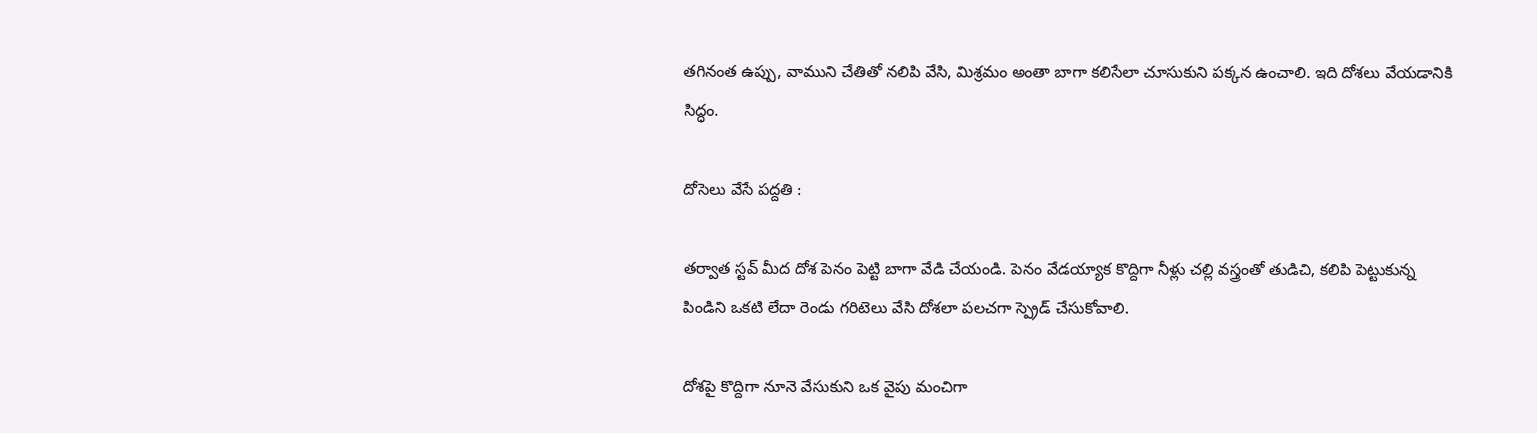తగినంత ఉప్పు, వాముని చేతితో నలిపి వేసి, మిశ్రమం అంతా బాగా కలిసేలా చూసుకుని పక్కన ఉంచాలి. ఇది దోశలు వేయడానికి సిద్ధం.

దోసెలు వేసే పద్దతి :

తర్వాత స్టవ్ మీద దోశ పెనం పెట్టి బాగా వేడి చేయండి. పెనం వేడయ్యాక కొద్దిగా నీళ్లు చల్లి వస్త్రంతో తుడిచి, కలిపి పెట్టుకున్న పిండిని ఒకటి లేదా రెండు గరిటెలు వేసి దోశలా పలచగా స్ప్రెడ్ చేసుకోవాలి.

దోశపై కొద్దిగా నూనె వేసుకుని ఒక వైపు మంచిగా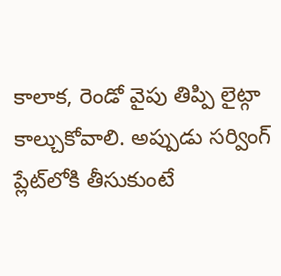కాలాక, రెండో వైపు తిప్పి లైట్గా కాల్చుకోవాలి. అప్పుడు సర్వింగ్ ప్లేట్‌లోకి తీసుకుంటే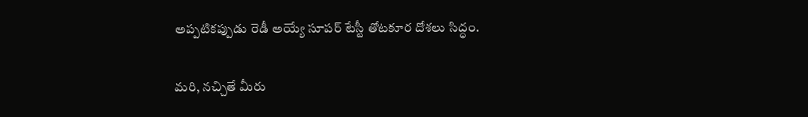అప్పటికప్పుడు రెడీ అయ్యే సూపర్ టేస్టీ తోటకూర దోశలు సిద్ధం.

మరి, నచ్చితే మీరు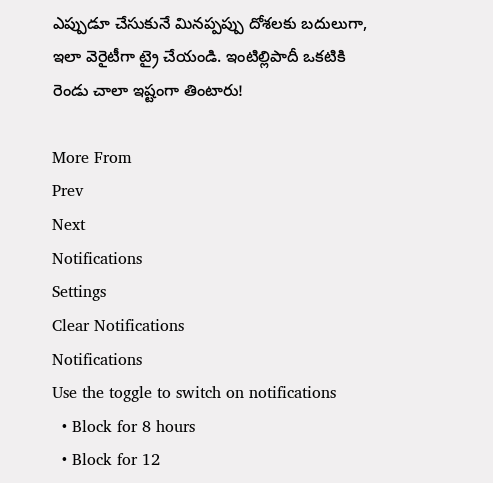ఎప్పుడూ చేసుకునే మినప్పప్పు దోశలకు బదులుగా, ఇలా వెరైటీగా ట్రై చేయండి. ఇంటిల్లిపాదీ ఒకటికి రెండు చాలా ఇష్టంగా తింటారు!

More From
Prev
Next
Notifications
Settings
Clear Notifications
Notifications
Use the toggle to switch on notifications
  • Block for 8 hours
  • Block for 12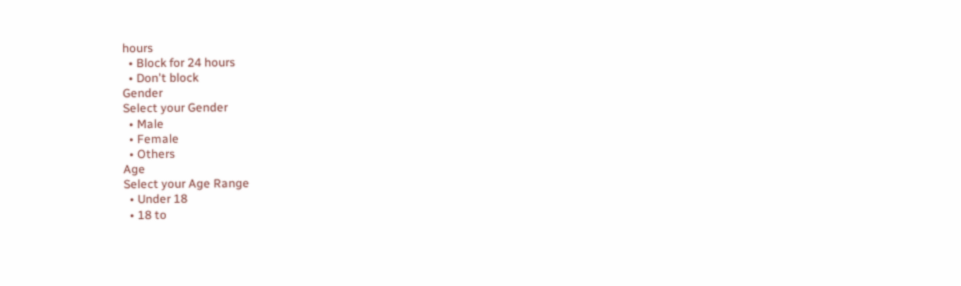hours
  • Block for 24 hours
  • Don't block
Gender
Select your Gender
  • Male
  • Female
  • Others
Age
Select your Age Range
  • Under 18
  • 18 to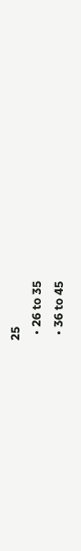25
  • 26 to 35
  • 36 to 45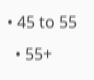• 45 to 55
  • 55+